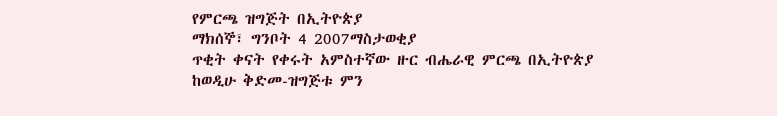የምርጫ ዝግጅት በኢትዮጵያ
ማክሰኞ፣ ግንቦት 4 2007ማስታወቂያ
ጥቂት ቀናት የቀሩት አምስተኛው ዙር ብሔራዊ ምርጫ በኢትዮጵያ ከወዲሁ ቅድመ-ዝግጅቱ ምን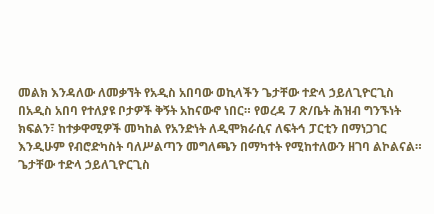መልክ እንዳለው ለመቃኘት የአዲስ አበባው ወኪላችን ጌታቸው ተድላ ኃይለጊዮርጊስ በአዲስ አበባ የተለያዩ ቦታዎች ቅኝት አከናውኖ ነበር። የወረዳ 7 ጽ/ቤት ሕዝብ ግንኙነት ክፍልን፣ ከተቃዋሚዎች መካከል የአንድነት ለዲሞክራሲና ለፍትኅ ፓርቲን በማነጋገር እንዲሁም የብሮድካስት ባለሥልጣን መግለጫን በማካተት የሚከተለውን ዘገባ ልኮልናል።
ጌታቸው ተድላ ኃይለጊዮርጊስ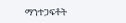ማንተጋፍቶት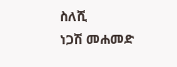ስለሺ
ነጋሽ መሐመድ